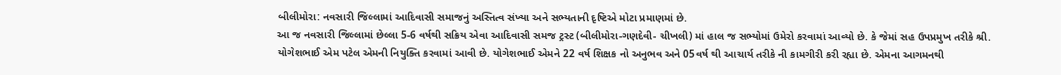બીલીમોરા: નવસારી જિલ્લામાં આદિવાસી સમાજનું અસ્તિત્વ સંખ્યા અને સભ્યતાની દૃષ્ટિએ મોટા પ્રમાણમાં છે.
આ જ નવસારી જિલ્લામાં છેલ્લા 5-6 વર્ષથી સક્રિય એવા આદિવાસી સમજ ટ્રસ્ટ (બીલીમોરા-ગણદેવી- ચીખલી) માં હાલ જ સભ્યોમાં ઉમેરો કરવામાં આવ્યો છે. કે જેમાં સહ ઉપપ્રમુખ તરીકે શ્રી. યોગેશભાઈ એમ પટેલ એમની નિયુક્તિ કરવામાં આવી છે. યોગેશભાઈ એમને 22 વર્ષ શિક્ષક નો અનુભવ અને 05વર્ષ થી આચાર્ય તરીકે ની કામગીરી કરી રહ્યા છે. એમના આગમનથી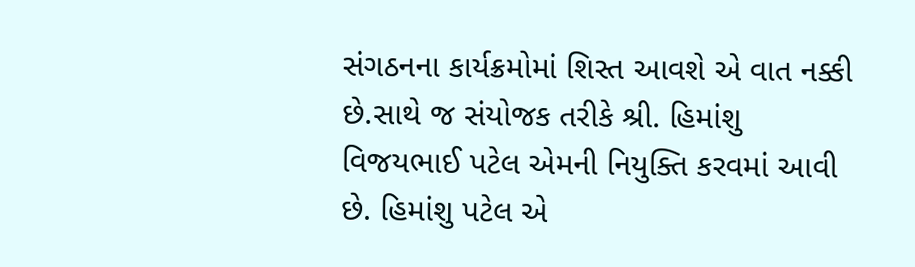સંગઠનના કાર્યક્રમોમાં શિસ્ત આવશે એ વાત નક્કી છે.સાથે જ સંયોજક તરીકે શ્રી. હિમાંશુ વિજયભાઈ પટેલ એમની નિયુક્તિ કરવમાં આવી છે. હિમાંશુ પટેલ એ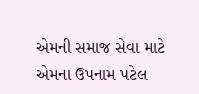એમની સમાજ સેવા માટે એમના ઉપનામ પટેલ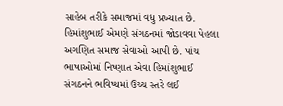સાહેબ તરીકે સમાજમાં વધુ પ્રખ્યાત છે. હિમાંશુભાઈ એમણે સંગઠનમાં જોડાવવા પેહલા અગણિત સમાજ સેવાઓ આપી છે. પાંચ ભાષાઓમાં નિષ્ણાત એવા હિમાંશુભાઈ સંગઠનને ભવિષ્યમાં ઉચ્ચ સ્તરે લઈ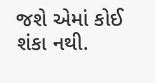જશે એમાં કોઈ શંકા નથી.